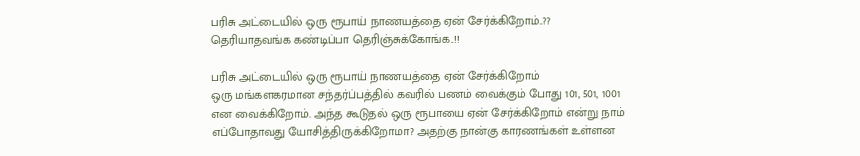பரிசு அட்டையில் ஒரு ரூபாய் நாணயத்தை ஏன் சேர்க்கிறோம்..?? தெரியாதவங்க கண்டிப்பா தெரிஞ்சுக்கோங்க..!!

பரிசு அட்டையில் ஒரு ரூபாய் நாணயத்தை ஏன் சேர்க்கிறோம்
ஒரு மங்களகரமான சந்தர்ப்பத்தில் கவரில் பணம் வைக்கும் போது 101, 501, 1001 என வைக்கிறோம். அந்த கூடுதல் ஒரு ரூபாயை ஏன் சேர்க்கிறோம் என்று நாம் எப்போதாவது யோசித்திருக்கிறோமா? அதற்கு நான்கு காரணங்கள் உள்ளன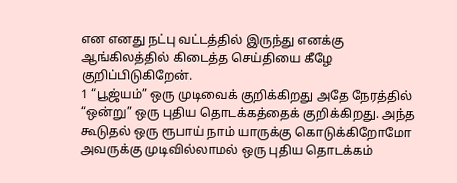என எனது நட்பு வட்டத்தில் இருந்து எனக்கு ஆங்கிலத்தில் கிடைத்த செய்தியை கீழே குறிப்பிடுகிறேன்.
1 “பூஜ்யம்” ஒரு முடிவைக் குறிக்கிறது அதே நேரத்தில் “ஒன்று” ஒரு புதிய தொடக்கத்தைக் குறிக்கிறது. அந்த கூடுதல் ஒரு ரூபாய் நாம் யாருக்கு கொடுக்கிறோமோ அவருக்கு முடிவில்லாமல் ஒரு புதிய தொடக்கம்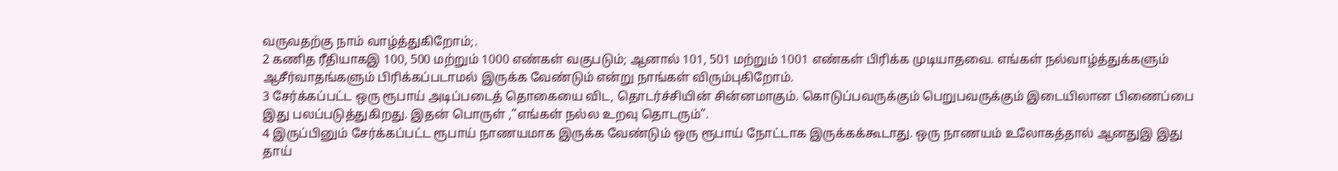வருவதற்கு நாம் வாழ்த்துகிறோம்;.
2 கணித ரீதியாகஇ 100, 500 மற்றும் 1000 எண்கள் வகுபடும்; ஆனால் 101, 501 மற்றும் 1001 எண்கள் பிரிக்க முடியாதவை. எங்கள் நல்வாழ்த்துக்களும் ஆசீர்வாதங்களும் பிரிக்கப்படாமல் இருக்க வேண்டும் என்று நாங்கள் விரும்புகிறோம்.
3 சேர்க்கப்பட்ட ஒரு ரூபாய் அடிப்படைத் தொகையை விட, தொடர்ச்சியின் சின்னமாகும். கொடுப்பவருக்கும் பெறுபவருக்கும் இடையிலான பிணைப்பை இது பலப்படுத்துகிறது. இதன் பொருள் ,”எங்கள் நல்ல உறவு தொடரும்”.
4 இருப்பினும் சேர்க்கப்பட்ட ரூபாய் நாணயமாக இருக்க வேண்டும் ஒரு ரூபாய் நோட்டாக இருக்கக்கூடாது. ஒரு நாணயம் உலோகத்தால் ஆனதுஇ இது தாய்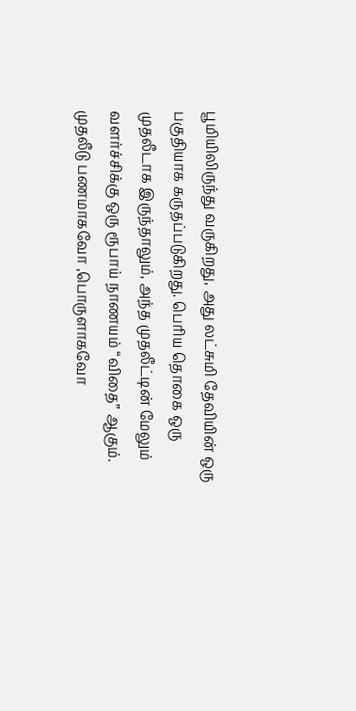பூமியிலிருந்து வருகிறது, அது லட்சுமி தேவியின் ஒரு பகுதியாக கருதப்படுகிறது. பெரிய தொகை ஒரு முதலீடாக இருந்தாலும், அந்த முதலீட்டின் மேலும் வளர்ச்சிக்கு ஒரு ரூபாய் நாணயம் “விதை” ஆகும்.
முதலீடு பணமாகவோ ,பொருளாகவோ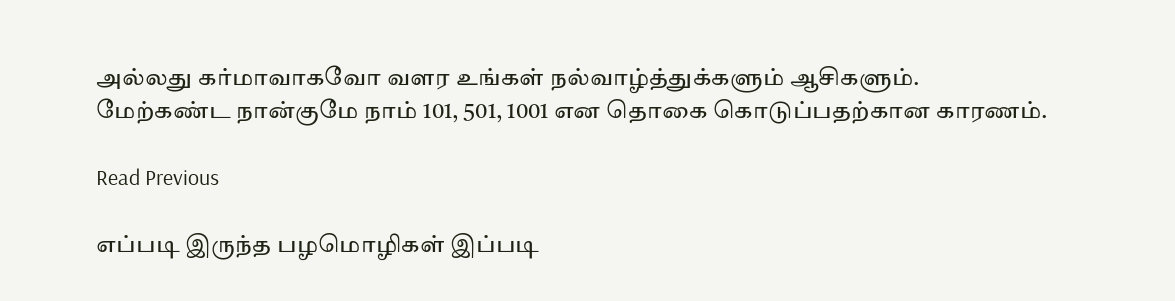அல்லது கர்மாவாகவோ வளர உங்கள் நல்வாழ்த்துக்களும் ஆசிகளும்.
மேற்கண்ட நான்குமே நாம் 101, 501, 1001 என தொகை கொடுப்பதற்கான காரணம்.

Read Previous

எப்படி இருந்த பழமொழிகள் இப்படி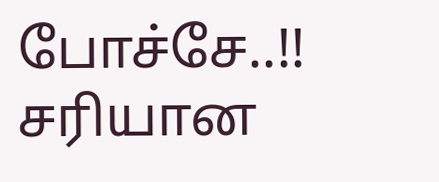போச்சே..!! சரியான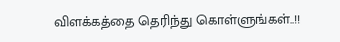விளக்கத்தை தெரிந்து கொள்ளுங்கள்..!!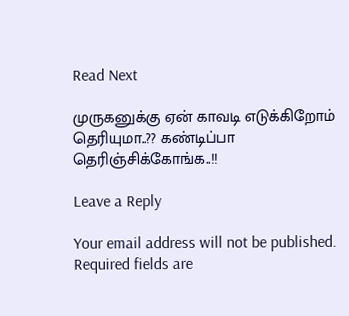Read Next

முருகனுக்கு ஏன் காவடி எடுக்கிறோம் தெரியுமா..?? கண்டிப்பா தெரிஞ்சிக்கோங்க..!!

Leave a Reply

Your email address will not be published. Required fields are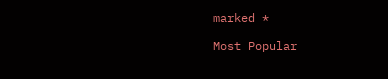marked *

Most Popular